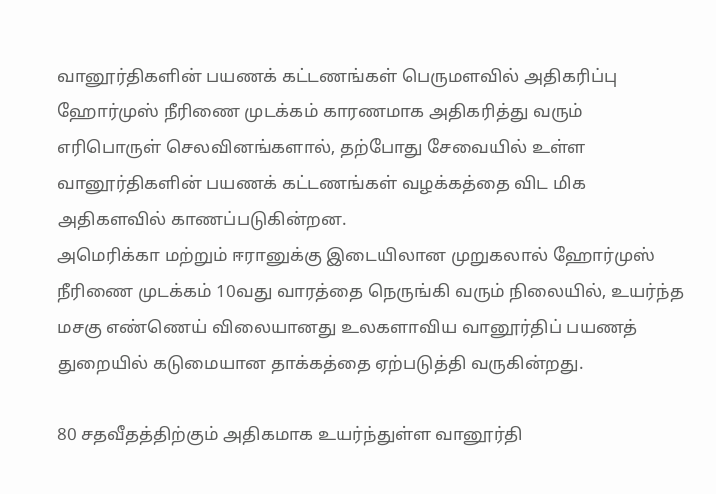வானூர்திகளின் பயணக் கட்டணங்கள் பெருமளவில் அதிகரிப்பு
ஹோர்முஸ் நீரிணை முடக்கம் காரணமாக அதிகரித்து வரும் எரிபொருள் செலவினங்களால், தற்போது சேவையில் உள்ள வானூர்திகளின் பயணக் கட்டணங்கள் வழக்கத்தை விட மிக அதிகளவில் காணப்படுகின்றன.
அமெரிக்கா மற்றும் ஈரானுக்கு இடையிலான முறுகலால் ஹோர்முஸ் நீரிணை முடக்கம் 10வது வாரத்தை நெருங்கி வரும் நிலையில், உயர்ந்த மசகு எண்ணெய் விலையானது உலகளாவிய வானூர்திப் பயணத் துறையில் கடுமையான தாக்கத்தை ஏற்படுத்தி வருகின்றது.

80 சதவீதத்திற்கும் அதிகமாக உயர்ந்துள்ள வானூர்தி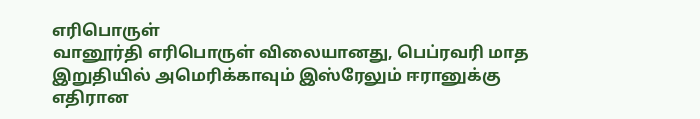எரிபொருள்
வானூர்தி எரிபொருள் விலையானது, பெப்ரவரி மாத இறுதியில் அமெரிக்காவும் இஸ்ரேலும் ஈரானுக்கு எதிரான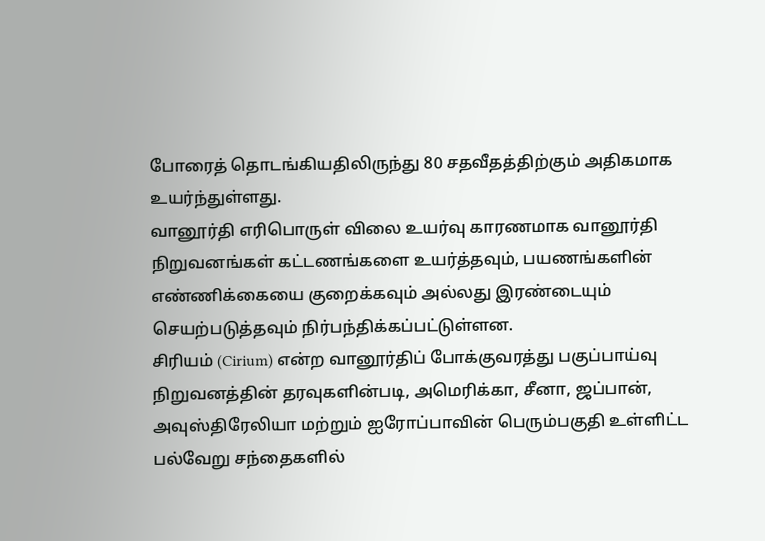போரைத் தொடங்கியதிலிருந்து 80 சதவீதத்திற்கும் அதிகமாக உயர்ந்துள்ளது.
வானூர்தி எரிபொருள் விலை உயர்வு காரணமாக வானூர்தி நிறுவனங்கள் கட்டணங்களை உயர்த்தவும், பயணங்களின் எண்ணிக்கையை குறைக்கவும் அல்லது இரண்டையும் செயற்படுத்தவும் நிர்பந்திக்கப்பட்டுள்ளன.
சிரியம் (Cirium) என்ற வானூர்திப் போக்குவரத்து பகுப்பாய்வு நிறுவனத்தின் தரவுகளின்படி, அமெரிக்கா, சீனா, ஜப்பான், அவுஸ்திரேலியா மற்றும் ஐரோப்பாவின் பெரும்பகுதி உள்ளிட்ட பல்வேறு சந்தைகளில்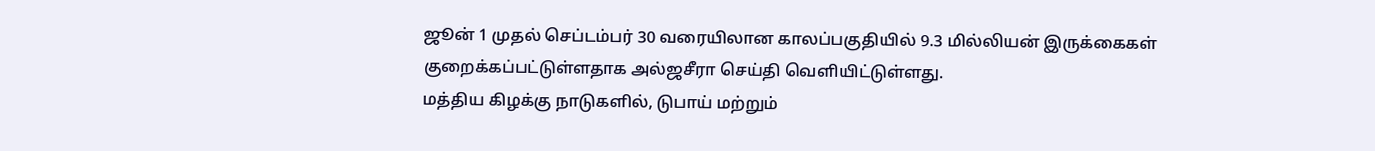ஜூன் 1 முதல் செப்டம்பர் 30 வரையிலான காலப்பகுதியில் 9.3 மில்லியன் இருக்கைகள் குறைக்கப்பட்டுள்ளதாக அல்ஜசீரா செய்தி வெளியிட்டுள்ளது.
மத்திய கிழக்கு நாடுகளில், டுபாய் மற்றும்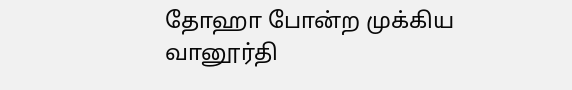தோஹா போன்ற முக்கிய வானூர்தி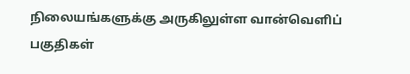நிலையங்களுக்கு அருகிலுள்ள வான்வெளிப் பகுதிகள்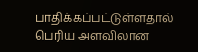பாதிக்கப்பட்டுள்ளதால் பெரிய அளவிலான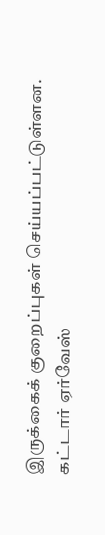இருக்கைக் குறைப்புகள் செய்யப்பட்டுள்ளன.
கட்டார் ஏர்வேஸ்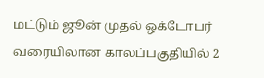மட்டும் ஜூன் முதல் ஒக்டோபர் வரையிலான காலப்பகுதியில் 2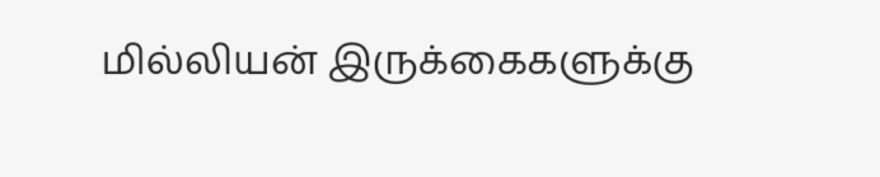மில்லியன் இருக்கைகளுக்கு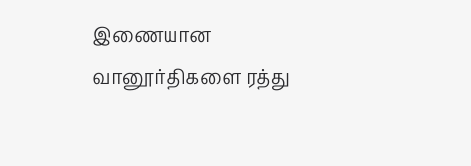இணையான வானூர்திகளை ரத்து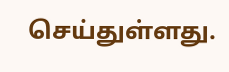செய்துள்ளது.